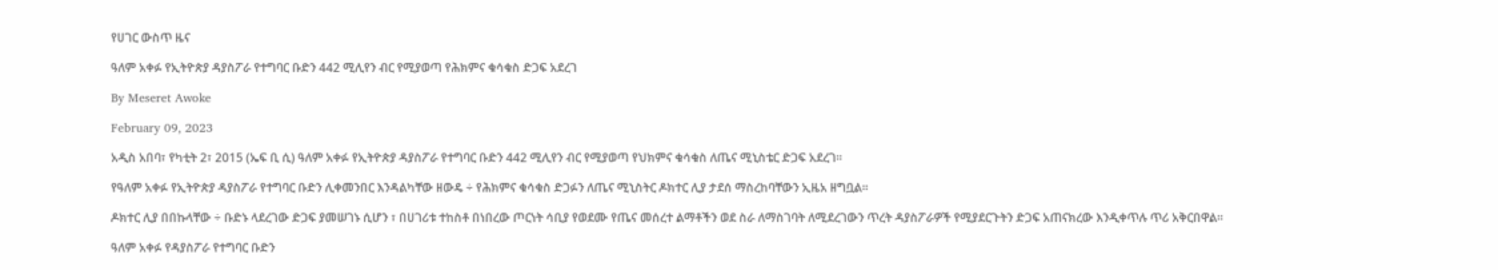የሀገር ውስጥ ዜና

ዓለም አቀፉ የኢትዮጵያ ዳያስፖራ የተግባር ቡድን 442 ሚሊየን ብር የሚያወጣ የሕክምና ቁሳቁስ ድጋፍ አደረገ

By Meseret Awoke

February 09, 2023

አዲስ አበባ፣ የካቲት 2፣ 2015 (ኤፍ ቢ ሲ) ዓለም አቀፉ የኢትዮጵያ ዳያስፖራ የተግባር ቡድን 442 ሚሊየን ብር የሚያወጣ የህክምና ቁሳቁስ ለጤና ሚኒስቴር ድጋፍ አደረገ።

የዓለም አቀፉ የኢትዮጵያ ዳያስፖራ የተግባር ቡድን ሊቀመንበር እንዳልካቸው ዘውዴ ÷ የሕክምና ቁሳቁስ ድጋፉን ለጤና ሚኒስትር ዶክተር ሊያ ታደሰ ማስረከባቸውን ኢዜአ ዘግቧል፡፡

ዶክተር ሊያ በበኩላቸው ÷ ቡድኑ ላደረገው ድጋፍ ያመሠገኑ ሲሆን ፣ በሀገሪቱ ተከስቶ በነበረው ጦርነት ሳቢያ የወደሙ የጤና መሰረተ ልማቶችን ወደ ስራ ለማስገባት ለሚደረገውን ጥረት ዳያስፖራዎች የሚያደርጉትን ድጋፍ አጠናክረው እንዲቀጥሉ ጥሪ አቅርበዋል።

ዓለም አቀፉ የዳያስፖራ የተግባር ቡድን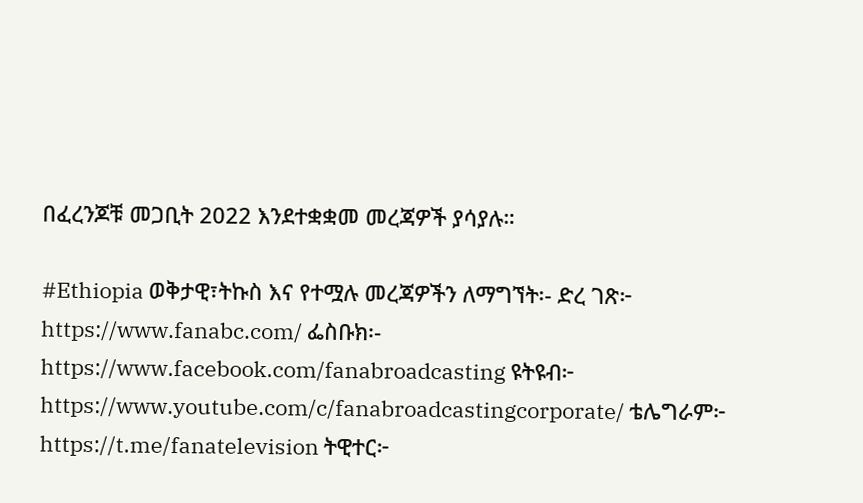በፈረንጆቹ መጋቢት 2022 እንደተቋቋመ መረጃዎች ያሳያሉ።

#Ethiopia ወቅታዊ፣ትኩስ እና የተሟሉ መረጃዎችን ለማግኘት፡- ድረ ገጽ፦ https://www.fanabc.com/ ፌስቡክ፡- https://www.facebook.com/fanabroadcasting ዩትዩብ፦ https://www.youtube.com/c/fanabroadcastingcorporate/ ቴሌግራም፦ https://t.me/fanatelevision ትዊተር፦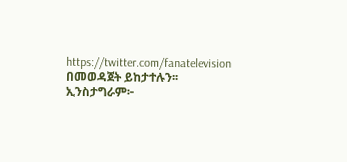https://twitter.com/fanatelevision በመወዳጀት ይከታተሉን፡፡ ኢንስታግራም፦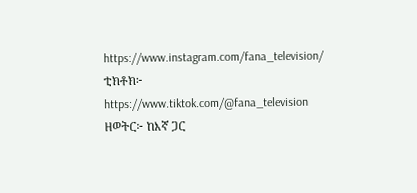https://www.instagram.com/fana_television/ ቲክቶክ፦ https://www.tiktok.com/@fana_television ዘወትር፦ ከእኛ ጋር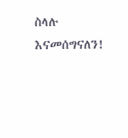ስላሉ እናመሰግናለን!